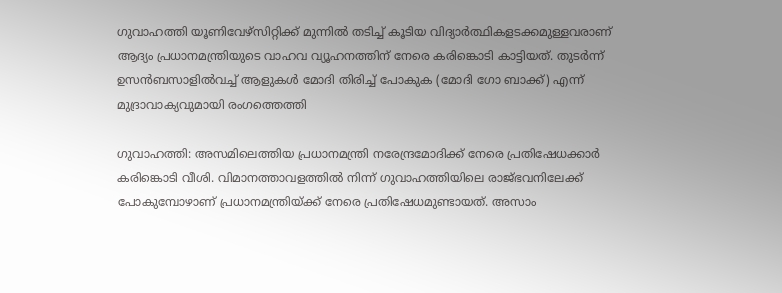ഗുവാഹത്തി യൂണിവേഴ്സിറ്റിക്ക് മുന്നില്‍ തടിച്ച് കൂടിയ വിദ്യാര്‍ത്ഥികളടക്കമുള്ളവരാണ് ആദ്യം പ്രധാനമന്ത്രിയുടെ വാഹവ വ്യൂഹനത്തിന് നേരെ കരിങ്കൊടി കാട്ടിയത്. തുടര്‍ന്ന് ഉസന്‍ബസാളില്‍വച്ച് ആളുകള്‍ മോദി തിരിച്ച് പോകുക (മോദി ഗോ ബാക്ക്) എന്ന് മുദ്രാവാക്യവുമായി രംഗത്തെത്തി

ഗുവാഹത്തി: അസമിലെത്തിയ പ്രധാനമന്ത്രി നരേന്ദ്രമോദിക്ക് നേരെ പ്രതിഷേധക്കാർ കരിങ്കൊടി വീശി. വിമാനത്താവളത്തിൽ നിന്ന് ഗുവാഹത്തിയിലെ രാജ്ഭവനിലേക്ക് പോകുമ്പോഴാണ് പ്രധാനമന്ത്രിയ്ക്ക് നേരെ പ്രതിഷേധമുണ്ടായത്. അസാം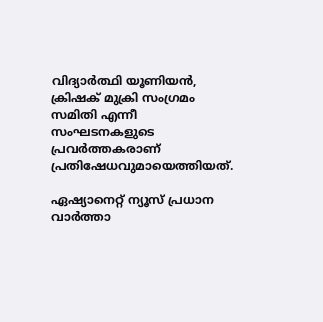വിദ്യാര്‍ത്ഥി യൂണിയൻ, ക്രിഷക് മുക്രി സംഗ്രമം സമിതി എന്നീ സംഘടനകളുടെ പ്രവര്‍ത്തകരാണ് പ്രതിഷേധവുമായെത്തിയത്.

ഏഷ്യാനെറ്റ് ന്യൂസ് പ്രധാന വാർത്താ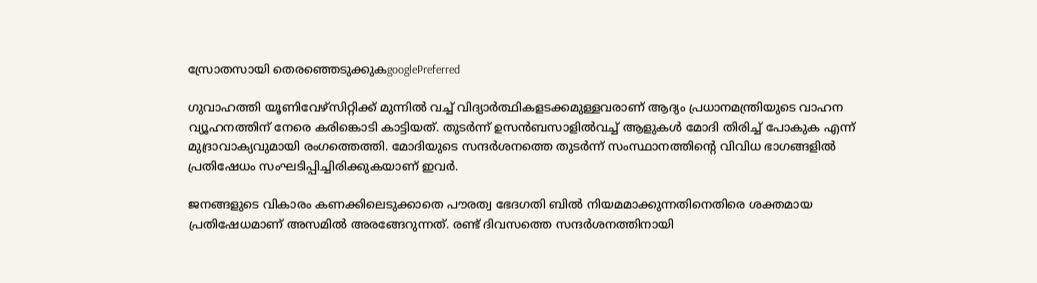സ്രോതസായി തെരഞ്ഞെടുക്കുകgooglePreferred

ഗുവാഹത്തി യൂണിവേഴ്സിറ്റിക്ക് മുന്നില്‍ വച്ച് വിദ്യാര്‍ത്ഥികളടക്കമുള്ളവരാണ് ആദ്യം പ്രധാനമന്ത്രിയുടെ വാഹന വ്യൂഹനത്തിന് നേരെ കരിങ്കൊടി കാട്ടിയത്. തുടര്‍ന്ന് ഉസന്‍ബസാളില്‍വച്ച് ആളുകള്‍ മോദി തിരിച്ച് പോകുക എന്ന് മുദ്രാവാക്യവുമായി രംഗത്തെത്തി. മോദിയുടെ സന്ദര്‍ശനത്തെ തുടര്‍ന്ന് സംസ്ഥാനത്തിന്‍റെ വിവിധ ഭാഗങ്ങളില്‍ പ്രതിഷേധം സംഘടിപ്പിച്ചിരിക്കുകയാണ് ഇവര്‍.

ജനങ്ങളുടെ വികാരം കണക്കിലെടുക്കാതെ പൗരത്വ ഭേദഗതി ബിൽ നിയമമാക്കുന്നതിനെതിരെ ശക്തമായ പ്രതിഷേധമാണ് അസമിൽ അരങ്ങേറുന്നത്. രണ്ട് ദിവസത്തെ സന്ദര്‍ശനത്തിനായി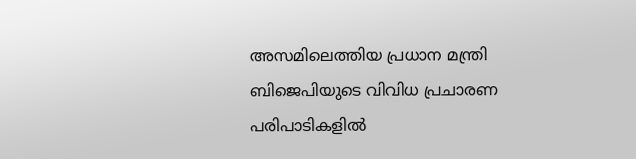അസമിലെത്തിയ പ്രധാന മന്ത്രി ബിജെപിയുടെ വിവിധ പ്രചാരണ പരിപാടികളിൽ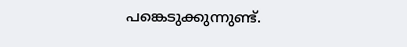പങ്കെടുക്കുന്നുണ്ട്.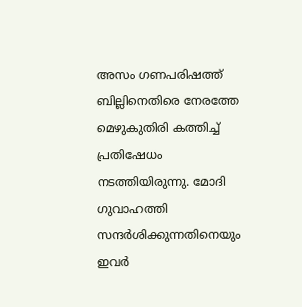അസം ഗണപരിഷത്ത് ബില്ലിനെതിരെ നേരത്തേ മെഴുകുതിരി കത്തിച്ച് പ്രതിഷേധം നടത്തിയിരുന്നു. മോദി ഗുവാഹത്തി സന്ദര്‍ശിക്കുന്നതിനെയും ഇവര്‍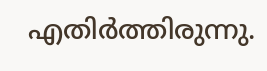എതിര്‍ത്തിരുന്നു.